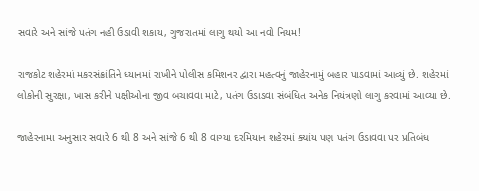સવારે અને સાંજે પતંગ નહી ઉડાવી શકાય, ગુજરાતમાં લાગુ થયો આ નવો નિયમ!

રાજકોટ શહેરમાં મકરસંક્રાંતિને ધ્યાનમાં રાખીને પોલીસ કમિશનર દ્વારા મહત્વનું જાહેરનામું બહાર પાડવામાં આવ્યું છે. શહેરમાં લોકોની સુરક્ષા, ખાસ કરીને પક્ષીઓના જીવ બચાવવા માટે, પતંગ ઉડાડવા સંબંધિત અનેક નિયંત્રણો લાગુ કરવામાં આવ્યા છે.

જાહેરનામા અનુસાર સવારે 6 થી 8 અને સાંજે 6 થી 8 વાગ્યા દરમિયાન શહેરમાં ક્યાંય પણ પતંગ ઉડાવવા પર પ્રતિબંધ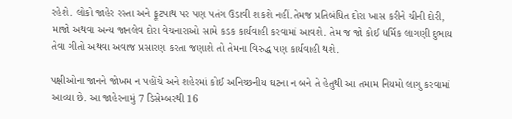રહેશે. લોકો જાહેર રસ્તા અને ફૂટપાથ પર પણ પતંગ ઉડાવી શકશે નહીં.તેમજ પ્રતિબંધિત દોરા ખાસ કરીને ચીની દોરી, માજો અથવા અન્ય જાનલેવ દોરા વેચનારાઓ સામે કડક કાર્યવાહી કરવામાં આવશે. તેમ જ જો કોઈ ધર્મિક લાગણી દુભાય તેવા ગીતો અથવા અવાજ પ્રસારણ કરતા જણાશે તો તેમના વિરુદ્ધ પણ કાર્યવાહી થશે.

પક્ષીઓના જાનને જોખમ ન પહોંચે અને શહેરમાં કોઈ અનિચ્છનીય ઘટના ન બને તે હેતુથી આ તમામ નિયમો લાગુ કરવામાં આવ્યા છે. આ જાહેરનામું 7 ડિસેમ્બરથી 16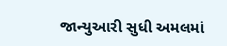જાન્યુઆરી સુધી અમલમાં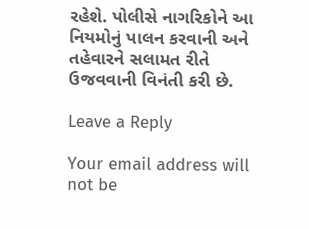રહેશે. પોલીસે નાગરિકોને આ નિયમોનું પાલન કરવાની અને તહેવારને સલામત રીતે ઉજવવાની વિનંતી કરી છે.

Leave a Reply

Your email address will not be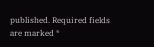published. Required fields are marked *